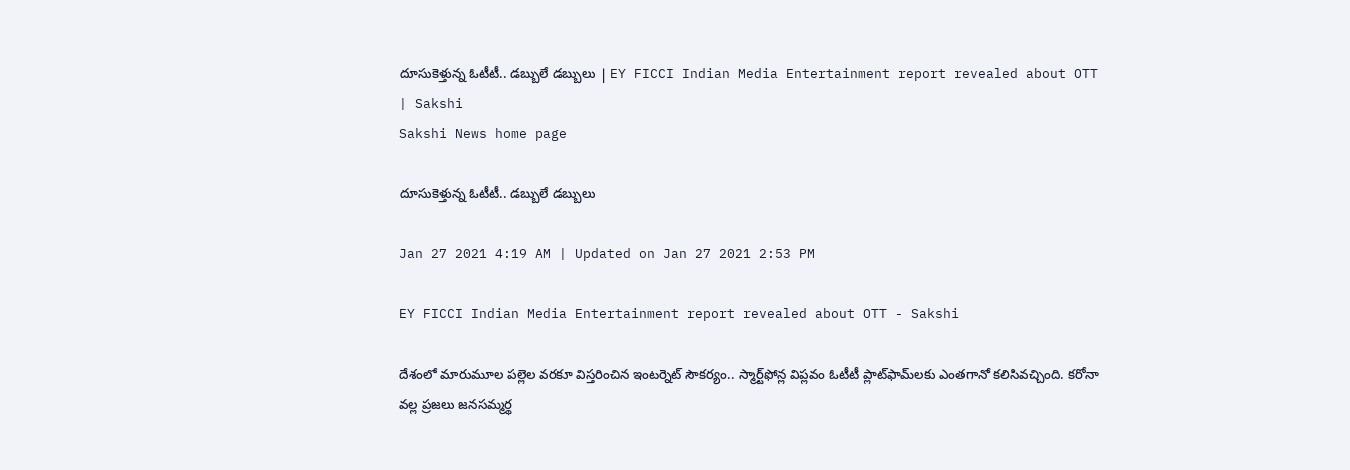దూసుకెళ్తున్న ఓటీటీ.. డబ్బులే డబ్బులు | EY FICCI Indian Media Entertainment report revealed about OTT | Sakshi
Sakshi News home page

దూసుకెళ్తున్న ఓటీటీ.. డబ్బులే డబ్బులు

Jan 27 2021 4:19 AM | Updated on Jan 27 2021 2:53 PM

EY FICCI Indian Media Entertainment report revealed about OTT - Sakshi

దేశంలో మారుమూల పల్లెల వరకూ విస్తరించిన ఇంటర్నెట్‌ సౌకర్యం.. స్మార్ట్‌ఫోన్ల విప్లవం ఓటీటీ ప్లాట్‌ఫామ్‌లకు ఎంతగానో కలిసివచ్చింది. కరోనా వల్ల ప్రజలు జనసమ్మర్థ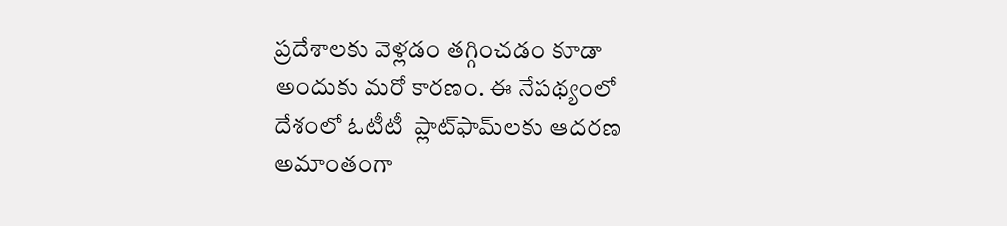ప్రదేశాలకు వెళ్లడం తగ్గించడం కూడా అందుకు మరో కారణం. ఈ నేపథ్యంలో దేశంలో ఓటీటీ  ప్లాట్‌ఫామ్‌లకు ఆదరణ అమాంతంగా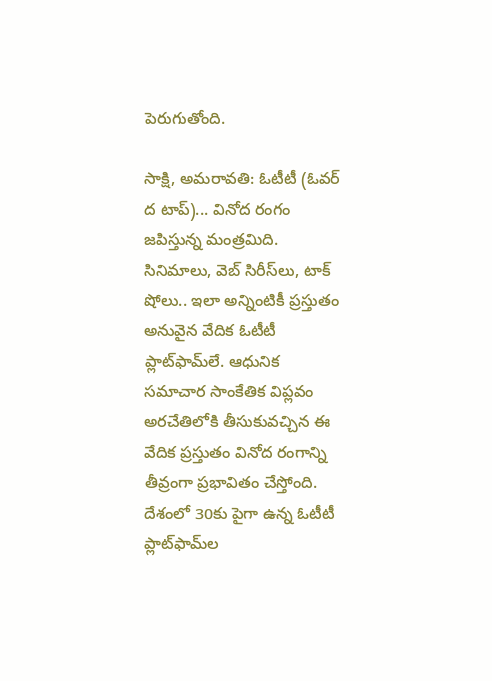పెరుగుతోంది.

సాక్షి, అమరావతి: ఓటీటీ (ఓవర్‌ ద టాప్‌)... వినోద రంగం జపిస్తున్న మంత్రమిది. సినిమాలు, వెబ్‌ సిరీస్‌లు, టాక్‌ షోలు.. ఇలా అన్నింటికీ ప్రస్తుతం అనువైన వేదిక ఓటీటీ ప్లాట్‌ఫామ్‌లే. ఆధునిక సమాచార సాంకేతిక విప్లవం అరచేతిలోకి తీసుకువచ్చిన ఈ వేదిక ప్రస్తుతం వినోద రంగాన్ని తీవ్రంగా ప్రభావితం చేస్తోంది. దేశంలో 30కు పైగా ఉన్న ఓటీటీ ప్లాట్‌ఫామ్‌ల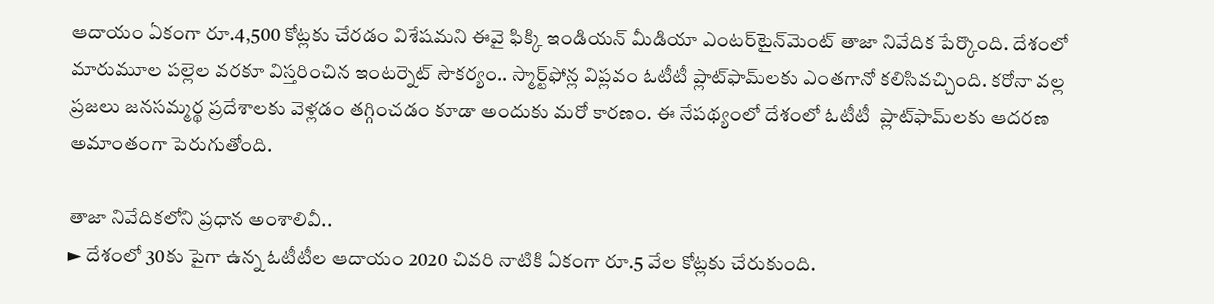ఆదాయం ఏకంగా రూ.4,500 కోట్లకు చేరడం విశేషమని ఈవై ఫిక్కి ఇండియన్‌ మీడియా ఎంటర్‌టైన్‌మెంట్‌ తాజా నివేదిక పేర్కొంది. దేశంలో మారుమూల పల్లెల వరకూ విస్తరించిన ఇంటర్నెట్‌ సౌకర్యం.. స్మార్ట్‌ఫోన్ల విప్లవం ఓటీటీ ప్లాట్‌ఫామ్‌లకు ఎంతగానో కలిసివచ్చింది. కరోనా వల్ల ప్రజలు జనసమ్మర్థ ప్రదేశాలకు వెళ్లడం తగ్గించడం కూడా అందుకు మరో కారణం. ఈ నేపథ్యంలో దేశంలో ఓటీటీ  ప్లాట్‌ఫామ్‌లకు ఆదరణ అమాంతంగా పెరుగుతోంది.

తాజా నివేదికలోని ప్రధాన అంశాలివీ..
► దేశంలో 30కు పైగా ఉన్న ఓటీటీల ఆదాయం 2020 చివరి నాటికి ఏకంగా రూ.5 వేల కోట్లకు చేరుకుంది.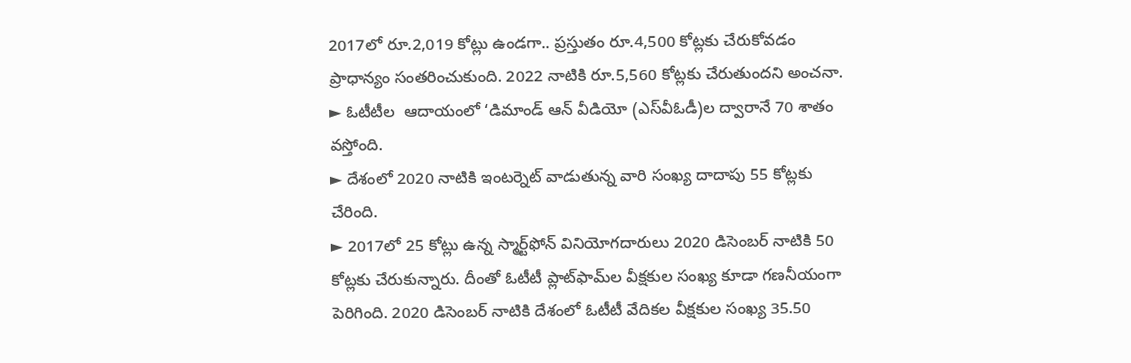2017లో రూ.2,019 కోట్లు ఉండగా.. ప్రస్తుతం రూ.4,500 కోట్లకు చేరుకోవడం ప్రాధాన్యం సంతరించుకుంది. 2022 నాటికి రూ.5,560 కోట్లకు చేరుతుందని అంచనా.
► ఓటీటీల  ఆదాయంలో ‘డిమాండ్‌ ఆన్‌ వీడియో (ఎస్‌వీఓడీ)ల ద్వారానే 70 శాతం వస్తోంది.
► దేశంలో 2020 నాటికి ఇంటర్నెట్‌ వాడుతున్న వారి సంఖ్య దాదాపు 55 కోట్లకు చేరింది.
► 2017లో 25 కోట్లు ఉన్న స్మార్ట్‌ఫోన్‌ వినియోగదారులు 2020 డిసెంబర్‌ నాటికి 50 కోట్లకు చేరుకున్నారు. దీంతో ఓటీటీ ప్లాట్‌ఫామ్‌ల వీక్షకుల సంఖ్య కూడా గణనీయంగా పెరిగింది. 2020 డిసెంబర్‌ నాటికి దేశంలో ఓటీటీ వేదికల వీక్షకుల సంఖ్య 35.50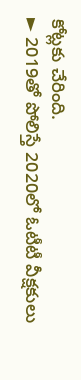కోట్లకు చేరింది.
► 2019తో పోలిస్తే 2020లో ఓటీటీ వీక్షకులు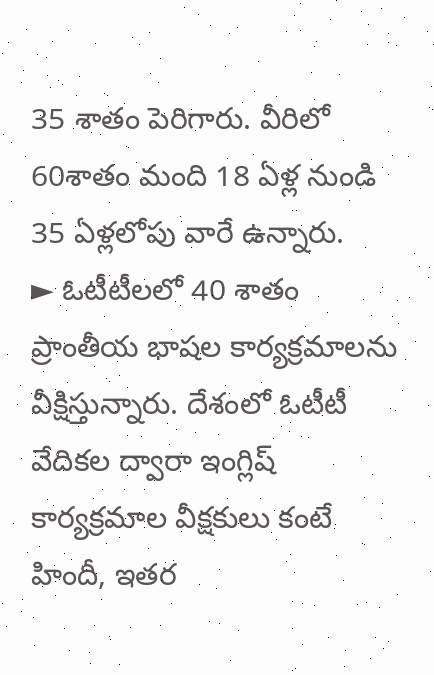35 శాతం పెరిగారు. వీరిలో 60శాతం మంది 18 ఏళ్ల నుండి 35 ఏళ్లలోపు వారే ఉన్నారు.
► ఓటీటీలలో 40 శాతం ప్రాంతీయ భాషల కార్యక్రమాలను వీక్షిస్తున్నారు. దేశంలో ఓటీటీ వేదికల ద్వారా ఇంగ్లిష్‌ కార్యక్రమాల వీక్షకులు కంటే హిందీ, ఇతర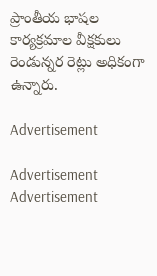ప్రాంతీయ భాషల కార్యక్రమాల వీక్షకులు రెండున్నర రెట్లు అధికంగా ఉన్నారు.

Advertisement

Advertisement
Advertisement